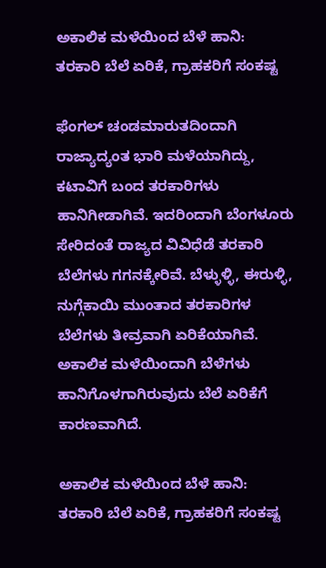ಅಕಾಲಿಕ ಮಳೆಯಿಂದ ಬೆಳೆ ಹಾನಿ: ತರಕಾರಿ ಬೆಲೆ ಏರಿಕೆ, ಗ್ರಾಹಕರಿಗೆ ಸಂಕಷ್ಟ

ಫೆಂಗಲ್ ಚಂಡಮಾರುತದಿಂದಾಗಿ ರಾಜ್ಯಾದ್ಯಂತ ಭಾರಿ ಮಳೆಯಾಗಿದ್ದು, ಕಟಾವಿಗೆ ಬಂದ ತರಕಾರಿಗಳು ಹಾನಿಗೀಡಾಗಿವೆ. ಇದರಿಂದಾಗಿ ಬೆಂಗಳೂರು ಸೇರಿದಂತೆ ರಾಜ್ಯದ ವಿವಿಧೆಡೆ ತರಕಾರಿ ಬೆಲೆಗಳು ಗಗನಕ್ಕೇರಿವೆ. ಬೆಳ್ಳುಳ್ಳಿ, ಈರುಳ್ಳಿ, ನುಗ್ಗೆಕಾಯಿ ಮುಂತಾದ ತರಕಾರಿಗಳ ಬೆಲೆಗಳು ತೀವ್ರವಾಗಿ ಏರಿಕೆಯಾಗಿವೆ. ಅಕಾಲಿಕ ಮಳೆಯಿಂದಾಗಿ ಬೆಳೆಗಳು ಹಾನಿಗೊಳಗಾಗಿರುವುದು ಬೆಲೆ ಏರಿಕೆಗೆ ಕಾರಣವಾಗಿದೆ.

ಅಕಾಲಿಕ ಮಳೆಯಿಂದ ಬೆಳೆ ಹಾನಿ: ತರಕಾರಿ ಬೆಲೆ ಏರಿಕೆ, ಗ್ರಾಹಕರಿಗೆ ಸಂಕಷ್ಟ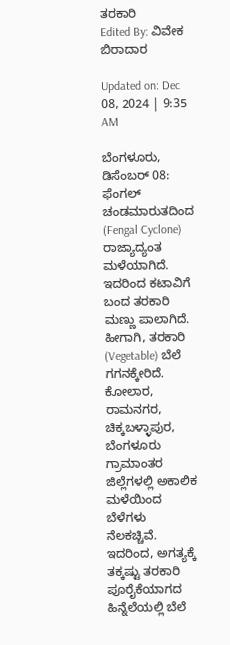ತರಕಾರಿ
Edited By: ವಿವೇಕ ಬಿರಾದಾರ

Updated on: Dec 08, 2024 | 9:35 AM

ಬೆಂಗಳೂರು, ಡಿಸೆಂಬರ್ 08: ಫೆಂಗಲ್ ಚಂಡಮಾರುತದಿಂದ (Fengal Cyclone) ರಾಜ್ಯಾದ್ಯಂತ ಮಳೆಯಾಗಿದೆ. ಇದರಿಂದ ಕಟಾವಿಗೆ ಬಂದ ತರಕಾರಿ ಮಣ್ಣು ಪಾಲಾಗಿದೆ. ಹೀಗಾಗಿ, ತರಕಾರಿ (Vegetable) ಬೆಲೆ ಗಗನಕ್ಕೇರಿದೆ. ಕೋಲಾರ, ರಾಮನಗರ, ಚಿಕ್ಕಬಳ್ಳಾಪುರ, ಬೆಂಗಳೂರು ಗ್ರಾಮಾಂತರ ಜಿಲ್ಲೆಗಳಲ್ಲಿ ಅಕಾಲಿಕ ಮಳೆಯಿಂದ ಬೆಳೆಗಳು ನೆಲಕಚ್ಚಿವೆ. ಇದರಿಂದ, ಅಗತ್ಯಕ್ಕೆ ತಕ್ಕಷ್ಟು ತರಕಾರಿ ಪೂರೈಕೆಯಾಗದ ಹಿನ್ನೆಲೆಯಲ್ಲಿ ಬೆಲೆ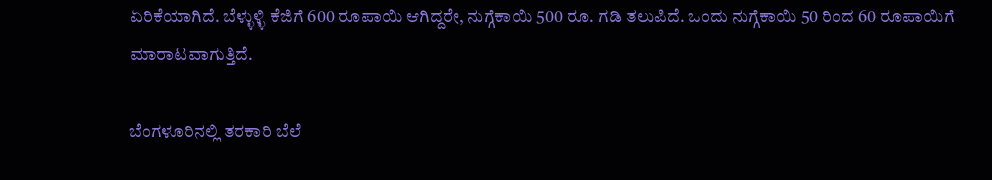ಏರಿಕೆಯಾಗಿದೆ. ಬೆಳ್ಳುಳ್ಳಿ ಕೆಜಿಗೆ 600 ರೂಪಾಯಿ ಆಗಿದ್ದರೇ, ನುಗ್ಗೆಕಾಯಿ 500 ರೂ. ಗಡಿ ತಲುಪಿದೆ. ಒಂದು ನುಗ್ಗೆಕಾಯಿ 50 ರಿಂದ 60 ರೂಪಾಯಿಗೆ ಮಾರಾಟವಾಗುತ್ತಿದೆ.

ಬೆಂಗಳೂರಿನಲ್ಲಿ ತರಕಾರಿ ಬೆಲೆ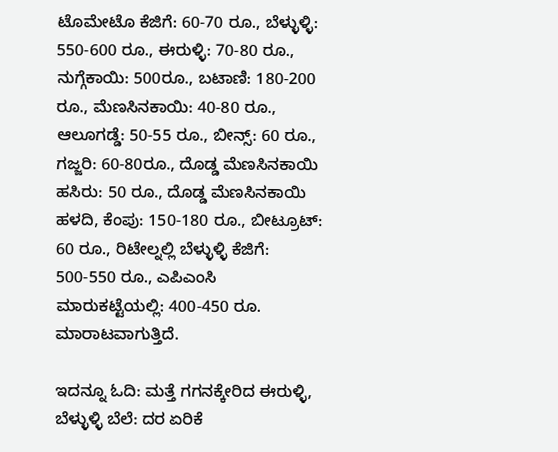ಟೊಮೇಟೊ ಕೆಜಿಗೆ: 60-70 ರೂ., ಬೆಳ್ಳುಳ್ಳಿ: 550-600 ರೂ., ಈರುಳ್ಳಿ: 70-80 ರೂ., ನುಗ್ಗೆಕಾಯಿ: 500ರೂ., ಬಟಾಣಿ: 180-200 ರೂ., ಮೆಣಸಿನಕಾಯಿ: 40-80 ರೂ., ಆಲೂಗಡ್ಡೆ: 50-55 ರೂ., ಬೀನ್ಸ್: 60 ರೂ., ಗಜ್ಜರಿ: 60-80ರೂ., ದೊಡ್ಡ ಮೆಣಸಿನಕಾಯಿ ಹಸಿರು: 50 ರೂ., ದೊಡ್ಡ ಮೆಣಸಿನಕಾಯಿ ಹಳದಿ, ಕೆಂಪು: 150-180 ರೂ., ಬೀಟ್ರೂಟ್: 60 ರೂ., ರಿಟೇಲ್ನಲ್ಲಿ ಬೆಳ್ಳುಳ್ಳಿ ಕೆಜಿಗೆ: 500-550 ರೂ., ಎಪಿಎಂಸಿ ಮಾರುಕಟ್ಟೆಯಲ್ಲಿ: 400-450 ರೂ. ಮಾರಾಟವಾಗುತ್ತಿದೆ.

ಇದನ್ನೂ ಓದಿ: ಮತ್ತೆ ಗಗನಕ್ಕೇರಿದ ಈರುಳ್ಳಿ, ಬೆಳ್ಳುಳ್ಳಿ ಬೆಲೆ: ದರ ಏರಿಕೆ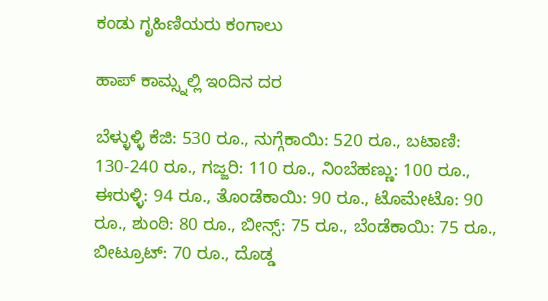ಕಂಡು ಗೃಹಿಣಿಯರು ಕಂಗಾಲು

ಹಾಪ್ ಕಾಮ್ಸ್ನಲ್ಲಿ ಇಂದಿನ ದರ

ಬೆಳ್ಳುಳ್ಳಿ ಕೆಜಿ: 530 ರೂ., ನುಗ್ಗೆಕಾಯಿ: 520 ರೂ., ಬಟಾಣಿ: 130-240 ರೂ., ಗಜ್ಜರಿ: 110 ರೂ., ನಿಂಬೆಹಣ್ಣು: 100 ರೂ., ಈರುಳ್ಳಿ: 94 ರೂ., ತೊಂಡೆಕಾಯಿ: 90 ರೂ., ಟೊಮೇಟೊ: 90 ರೂ., ಶುಂಠಿ: 80 ರೂ., ಬೀನ್ಸ್: 75 ರೂ., ಬೆಂಡೆಕಾಯಿ: 75 ರೂ., ಬೀಟ್ರೂಟ್: 70 ರೂ., ದೊಡ್ಡ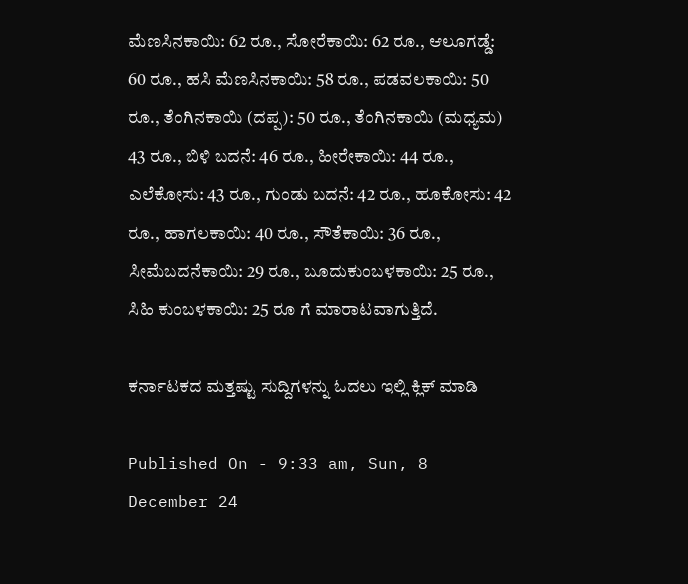ಮೆಣಸಿನಕಾಯಿ: 62 ರೂ., ಸೋರೆಕಾಯಿ: 62 ರೂ., ಆಲೂಗಡ್ಡೆ: 60 ರೂ., ಹಸಿ ಮೆಣಸಿನಕಾಯಿ: 58 ರೂ., ಪಡವಲಕಾಯಿ: 50 ರೂ., ತೆಂಗಿನಕಾಯಿ (ದಪ್ಪ): 50 ರೂ., ತೆಂಗಿನಕಾಯಿ (ಮಧ್ಯಮ) 43 ರೂ., ಬಿಳಿ ಬದನೆ: 46 ರೂ., ಹೀರೇಕಾಯಿ: 44 ರೂ., ಎಲೆಕೋಸು: 43 ರೂ., ಗುಂಡು ಬದನೆ: 42 ರೂ., ಹೂಕೋಸು: 42 ರೂ., ಹಾಗಲಕಾಯಿ: 40 ರೂ., ಸೌತೆಕಾಯಿ: 36 ರೂ., ಸೀಮೆಬದನೆಕಾಯಿ: 29 ರೂ., ಬೂದುಕುಂಬಳಕಾಯಿ: 25 ರೂ., ಸಿಹಿ ಕುಂಬಳಕಾಯಿ: 25 ರೂ ಗೆ ಮಾರಾಟವಾಗುತ್ತಿದೆ.

ಕರ್ನಾಟಕದ ಮತ್ತಷ್ಟು ಸುದ್ದಿಗಳನ್ನು ಓದಲು ಇಲ್ಲಿ ಕ್ಲಿಕ್ ಮಾಡಿ

Published On - 9:33 am, Sun, 8 December 24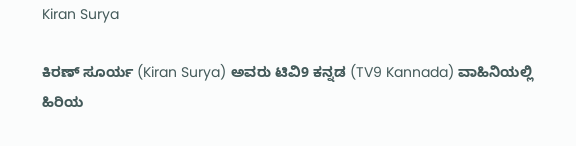Kiran Surya

ಕಿರಣ್ ಸೂರ್ಯ (Kiran Surya) ಅವರು ಟಿವಿ9 ಕನ್ನಡ (TV9 Kannada) ವಾಹಿನಿಯಲ್ಲಿ ಹಿರಿಯ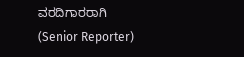ವರದಿಗಾರರಾಗಿ (Senior Reporter)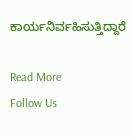ಕಾರ್ಯನಿರ್ವಹಿಸುತ್ತಿದ್ದಾರೆ

Read More
Follow Us